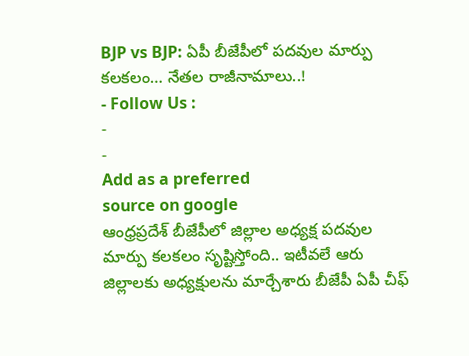BJP vs BJP: ఏపీ బీజేపీలో పదవుల మార్పు కలకలం… నేతల రాజీనామాలు..!
- Follow Us :
-
-
Add as a preferred
source on google
ఆంధ్రప్రదేశ్ బీజేపీలో జిల్లాల అధ్యక్ష పదవుల మార్పు కలకలం సృష్టిస్తోంది.. ఇటీవలే ఆరు జిల్లాలకు అధ్యక్షులను మార్చేశారు బీజేపీ ఏపీ చీఫ్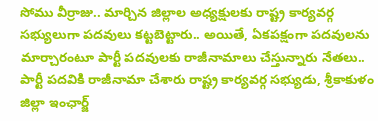సోము వీర్రాజు.. మార్చిన జిల్లాల అధ్యక్షులకు రాష్ట్ర కార్యవర్గ సభ్యులుగా పదవులు కట్టబెట్టారు.. అయితే, ఏకపక్షంగా పదవులను మార్చారంటూ పార్టీ పదవులకు రాజీనామాలు చేస్తున్నారు నేతలు.. పార్టీ పదవికి రాజీనామా చేశారు రాష్ట్ర కార్యవర్గ సభ్యుడు, శ్రీకాకుళం జిల్లా ఇంఛార్జ్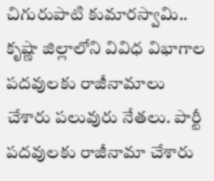చిగురుపాటి కుమారస్వామి.. కృష్ణా జిల్లాలోని వివిధ విభాగాల పదవులకు రాజీనామాలు చేశారు పలువురు నేతలు. పార్టీ పదవులకు రాజీనామా చేశారు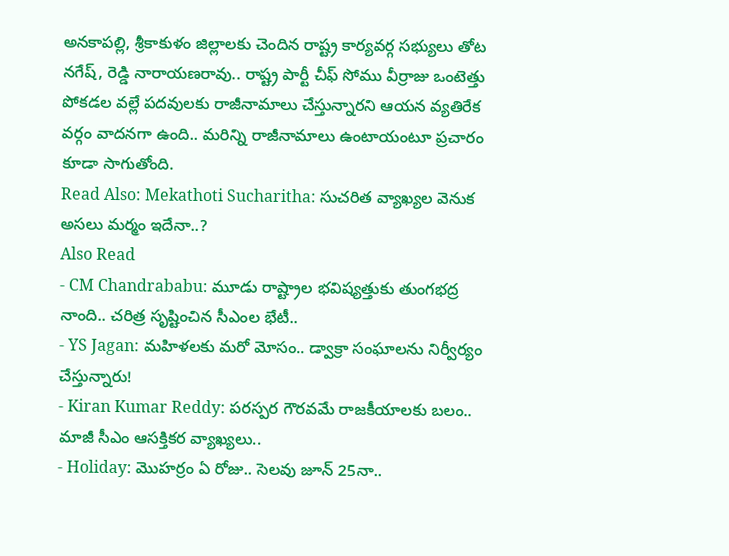అనకాపల్లి, శ్రీకాకుళం జిల్లాలకు చెందిన రాష్ట్ర కార్యవర్గ సభ్యులు తోట నగేష్, రెడ్డి నారాయణరావు.. రాష్ట్ర పార్టీ చీఫ్ సోము వీర్రాజు ఒంటెత్తు పోకడల వల్లే పదవులకు రాజీనామాలు చేస్తున్నారని ఆయన వ్యతిరేక వర్గం వాదనగా ఉంది.. మరిన్ని రాజీనామాలు ఉంటాయంటూ ప్రచారం కూడా సాగుతోంది.
Read Also: Mekathoti Sucharitha: సుచరిత వ్యాఖ్యల వెనుక అసలు మర్మం ఇదేనా..?
Also Read
- CM Chandrababu: మూడు రాష్ట్రాల భవిష్యత్తుకు తుంగభద్ర నాంది.. చరిత్ర సృష్టించిన సీఎంల భేటీ..
- YS Jagan: మహిళలకు మరో మోసం.. డ్వాక్రా సంఘాలను నిర్వీర్యం చేస్తున్నారు!
- Kiran Kumar Reddy: పరస్పర గౌరవమే రాజకీయాలకు బలం.. మాజీ సీఎం ఆసక్తికర వ్యాఖ్యలు..
- Holiday: మొహర్రం ఏ రోజు.. సెలవు జూన్ 25నా..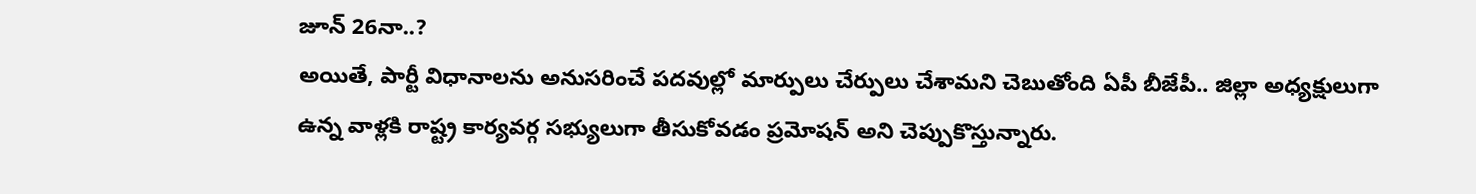జూన్ 26నా..?
అయితే, పార్టీ విధానాలను అనుసరించే పదవుల్లో మార్పులు చేర్పులు చేశామని చెబుతోంది ఏపీ బీజేపీ.. జిల్లా అధ్యక్షులుగా ఉన్న వాళ్లకి రాష్ట్ర కార్యవర్గ సభ్యులుగా తీసుకోవడం ప్రమోషన్ అని చెప్పుకొస్తున్నారు.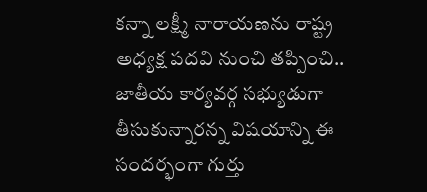కన్నా లక్ష్మీ నారాయణను రాష్ట్ర అధ్యక్ష పదవి నుంచి తప్పించి.. జాతీయ కార్యవర్గ సభ్యుడుగా తీసుకున్నారన్న విషయాన్ని ఈ సందర్భంగా గుర్తు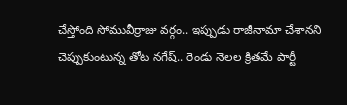చేస్తోంది సోమువీర్రాజు వర్గం.. ఇప్పుడు రాజీనామా చేశానని చెప్పుకుంటున్న తోట నగేష్.. రెండు నెలల క్రితమే పార్టీ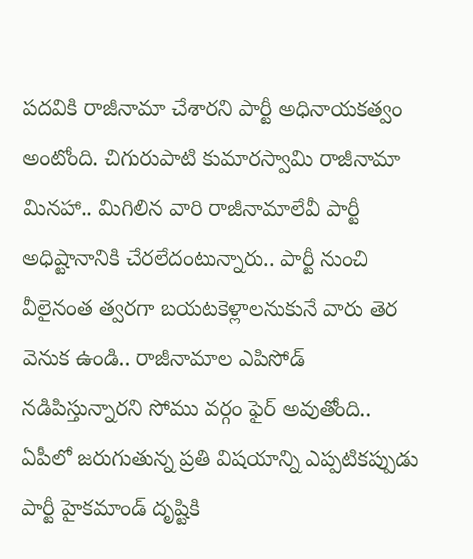పదవికి రాజీనామా చేశారని పార్టీ అధినాయకత్వం అంటోంది. చిగురుపాటి కుమారస్వామి రాజీనామా మినహా.. మిగిలిన వారి రాజీనామాలేవీ పార్టీ అధిష్టానానికి చేరలేదంటున్నారు.. పార్టీ నుంచి వీలైనంత త్వరగా బయటకెళ్లాలనుకునే వారు తెర వెనుక ఉండి.. రాజీనామాల ఎపిసోడ్ నడిపిస్తున్నారని సోము వర్గం ఫైర్ అవుతోంది.. ఏపీలో జరుగుతున్న ప్రతి విషయాన్ని ఎప్పటికప్పుడు పార్టీ హైకమాండ్ దృష్టికి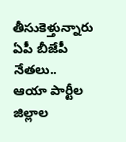తీసుకెళ్తున్నారు ఏపీ బీజేపీ నేతలు..
ఆయా పార్టీల జిల్లాల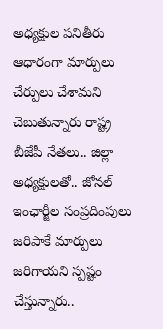అధ్యక్షుల పనితీరు ఆధారంగా మార్పులు చేర్పులు చేశామని చెబుతున్నారు రాష్ట్ర బీజేపీ నేతలు.. జిల్లా అధ్యక్షులతో.. జోనల్ ఇంఛార్జీల సంప్రదింపులు జరిపాకే మార్పులు జరిగాయని స్పష్టం చేస్తున్నారు..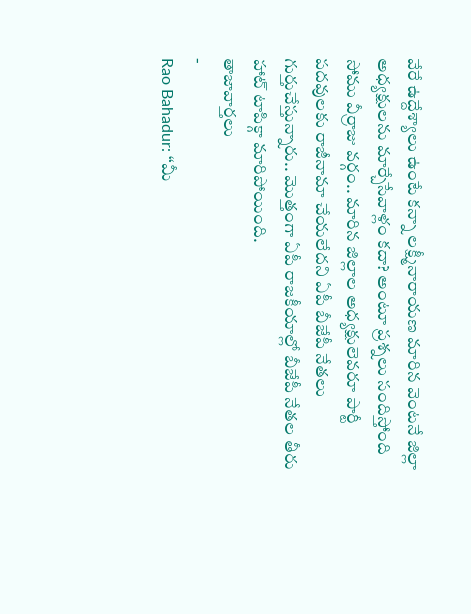వేరే ఉద్దేశ్యాలు ఉంటే కన్నా లక్ష్మీనారాయణ మారిన వెంటనే జిల్లా అధ్యక్షులను మార్చేసేవాళ్లం కదా? అంటూ ప్రశ్నలు సందిస్తోంది సోము వీర్రాజు వర్గం.. మారిన జిల్లాల అధ్యక్షులెవరూ పార్టీ పదవులకు రాజీనామా చేయలేదని ఏపీ బీజేపీ నేతలు గుర్తుచేస్తున్నారు.. మొత్తంగా ఏపీ రాజకీయాల్లో బీజేపీ నేతల తీరు హాట్ టాపిక్గా మారిపోయింది.
తాజావార్తలు
-
Rao Bahadur: “మీ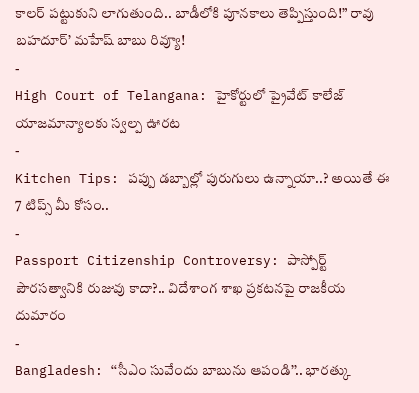కాలర్ పట్టుకుని లాగుతుంది.. బాడీలోకి పూనకాలు తెప్పిస్తుంది!” రావు బహదూర్’ మహేష్ బాబు రివ్యూ!
-
High Court of Telangana: హైకోర్టులో ప్రైవేట్ కాలేజ్ యాజమాన్యాలకు స్వల్ప ఊరట
-
Kitchen Tips: పప్పు డబ్బాల్లో పురుగులు ఉన్నాయా..? అయితే ఈ 7 టిప్స్ మీ కోసం..
-
Passport Citizenship Controversy: పాస్పోర్ట్ పౌరసత్వానికి రుజువు కాదా?.. విదేశాంగ శాఖ ప్రకటనపై రాజకీయ దుమారం
-
Bangladesh: ‘‘సీఎం సువేందు బాబును ఆపండి’’.. భారత్కు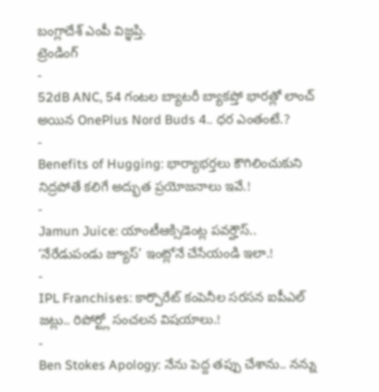బంగ్లాదేశ్ ఎంపీ విజ్ఞప్తి.
ట్రెండింగ్
-
52dB ANC, 54 గంటల బ్యాటరీ బ్యాకప్తో భారత్లో లాంచ్ అయిన OnePlus Nord Buds 4.. ధర ఎంతంటే.?
-
Benefits of Hugging: భార్యాభర్తలు కౌగిలించుకుని నిద్రపోతే కలిగే అద్భుత ప్రయోజనాలు ఇవే.!
-
Jamun Juice: యాంటీఆక్సిడెంట్ల పవర్హౌస్.. ‘నేరేడుపండు జ్యూస్’ ఇంట్లోనే చేసేయండి ఇలా.!
-
IPL Franchises: కార్పొరేట్ కంపెనీల సరసన ఐపీఎల్ జట్లు.. రిపోర్ట్లో సంచలన విషయాలు.!
-
Ben Stokes Apology: నేను పెద్ద తప్పు చేశాను.. నన్ను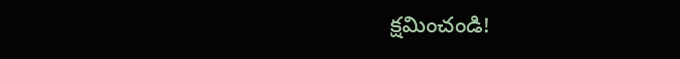క్షమించండి!